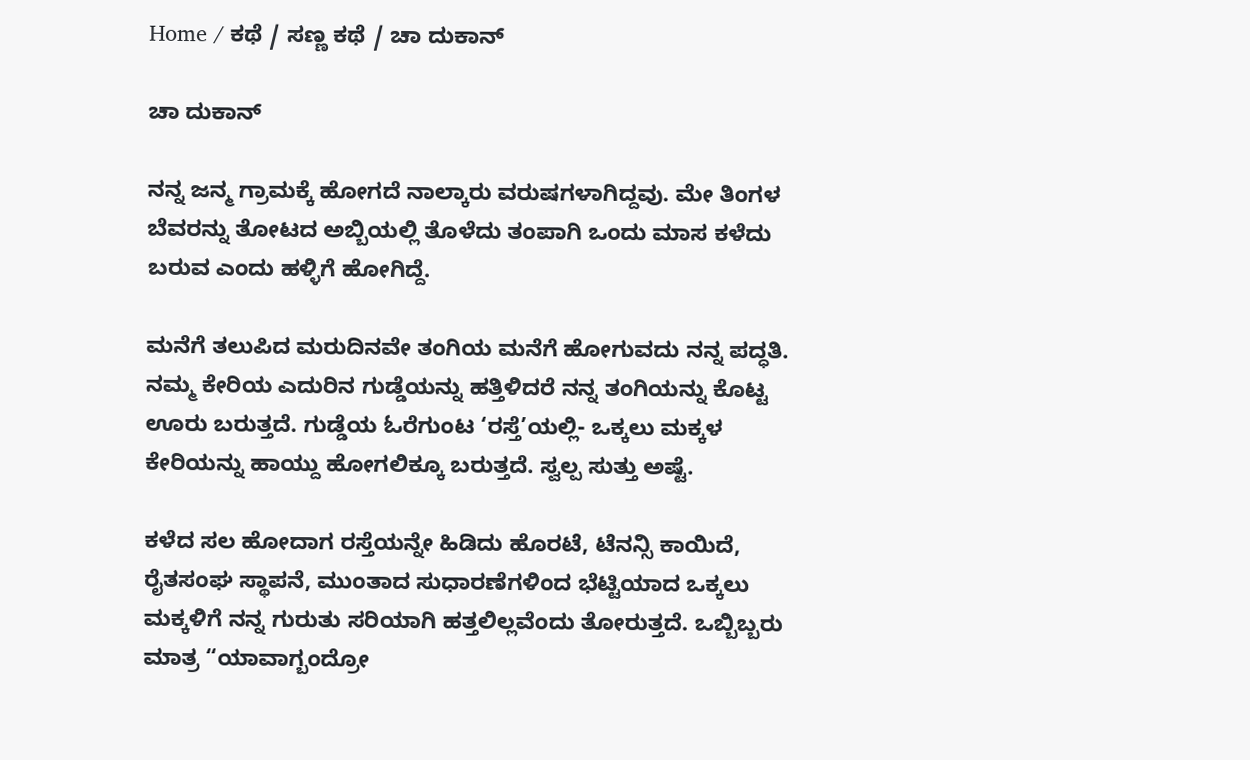Home / ಕಥೆ / ಸಣ್ಣ ಕಥೆ / ಚಾ ದುಕಾನ್

ಚಾ ದುಕಾನ್

ನನ್ನ ಜನ್ಮ ಗ್ರಾಮಕ್ಕೆ ಹೋಗದೆ ನಾಲ್ಕಾರು ವರುಷಗಳಾಗಿದ್ದವು. ಮೇ ತಿಂಗಳ ಬೆವರನ್ನು ತೋಟದ ಅಬ್ಬಿಯಲ್ಲಿ ತೊಳೆದು ತಂಪಾಗಿ ಒಂದು ಮಾಸ ಕಳೆದು ಬರುವ ಎಂದು ಹಳ್ಳಿಗೆ ಹೋಗಿದ್ದೆ.

ಮನೆಗೆ ತಲುಪಿದ ಮರುದಿನವೇ ತಂಗಿಯ ಮನೆಗೆ ಹೋಗುವದು ನನ್ನ ಪದ್ಧತಿ. ನಮ್ಮ ಕೇರಿಯ ಎದುರಿನ ಗುಡ್ಡೆಯನ್ನು ಹತ್ತಿಳಿದರೆ ನನ್ನ ತಂಗಿಯನ್ನು ಕೊಟ್ಟ ಊರು ಬರುತ್ತದೆ. ಗುಡ್ಡೆಯ ಓರೆಗುಂಟ ‘ರಸ್ತೆ’ಯಲ್ಲಿ- ಒಕ್ಕಲು ಮಕ್ಕಳ ಕೇರಿಯನ್ನು ಹಾಯ್ದು ಹೋಗಲಿಕ್ಕೂ ಬರುತ್ತದೆ. ಸ್ವಲ್ಪ ಸುತ್ತು ಅಷ್ಟೆ.

ಕಳೆದ ಸಲ ಹೋದಾಗ ರಸ್ತೆಯನ್ನೇ ಹಿಡಿದು ಹೊರಟೆ, ಟೆನನ್ಸಿ ಕಾಯಿದೆ, ರೈತಸಂಘ ಸ್ಥಾಪನೆ, ಮುಂತಾದ ಸುಧಾರಣೆಗಳಿಂದ ಭೆಟ್ಟಿಯಾದ ಒಕ್ಕಲು ಮಕ್ಕಳಿಗೆ ನನ್ನ ಗುರುತು ಸರಿಯಾಗಿ ಹತ್ತಲಿಲ್ಲವೆಂದು ತೋರುತ್ತದೆ. ಒಬ್ಬಿಬ್ಬರು ಮಾತ್ರ “ಯಾವಾಗ್ಬಂದ್ರೋ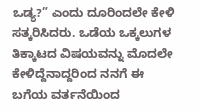ಒಡ್ಯ?” ಎಂದು ದೂರಿಂದಲೇ ಕೇಳಿ ಸತ್ಕರಿಸಿದರು. ಒಡೆಯ ಒಕ್ಕಲುಗಳ ತಿಕ್ಕಾಟದ ವಿಷಯವನ್ನು ಮೊದಲೇ ಕೇಳಿದ್ದೆನಾದ್ದರಿಂದ ನನಗೆ ಈ ಬಗೆಯ ವರ್ತನೆಯಿಂದ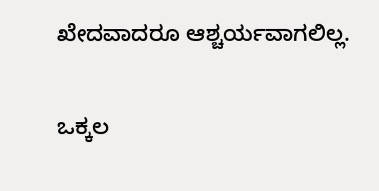ಖೇದವಾದರೂ ಆಶ್ಚರ್ಯವಾಗಲಿಲ್ಲ.

ಒಕ್ಕಲ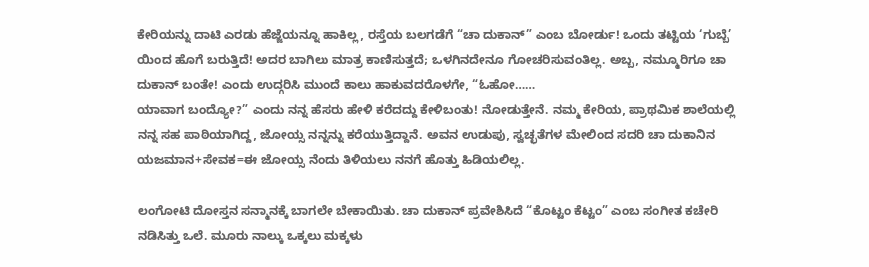ಕೇರಿಯನ್ನು ದಾಟಿ ಎರಡು ಹೆಜ್ಜೆಯನ್ನೂ ಹಾಕಿಲ್ಲ, ರಸ್ತೆಯ ಬಲಗಡೆಗೆ “ಚಾ ದುಕಾನ್” ಎಂಬ ಬೋರ್ಡು! ಒಂದು ತಟ್ಟಿಯ ‘ಗುಬ್ಬೆ’ ಯಿಂದ ಹೊಗೆ ಬರುತ್ತಿದೆ! ಅದರ ಬಾಗಿಲು ಮಾತ್ರ ಕಾಣಿಸುತ್ತದೆ; ಒಳಗಿನದೇನೂ ಗೋಚರಿಸುವಂತಿಲ್ಲ. ಅಬ್ಬ, ನಮ್ಮೂರಿಗೂ ಚಾ ದುಕಾನ್ ಬಂತೇ! ಎಂದು ಉದ್ಗರಿಸಿ ಮುಂದೆ ಕಾಲು ಹಾಕುವದರೊಳಗೇ, “ಓಹೋ……
ಯಾವಾಗ ಬಂದ್ಯೋ?” ಎಂದು ನನ್ನ ಹೆಸರು ಹೇಳಿ ಕರೆದದ್ದು ಕೇಳಿಬಂತು! ನೋಡುತ್ತೇನೆ. ನಮ್ಮ ಕೇರಿಯ, ಪ್ರಾಥಮಿಕ ಶಾಲೆಯಲ್ಲಿ ನನ್ನ ಸಹ ಪಾಠಿಯಾಗಿದ್ದ, ಜೋಯ್ಸ ನನ್ನನ್ನು ಕರೆಯುತ್ತಿದ್ದಾನೆ. ಅವನ ಉಡುಪು, ಸ್ವಚ್ಛತೆಗಳ ಮೇಲಿಂದ ಸದರಿ ಚಾ ದುಕಾನಿನ ಯಜಮಾನ+ಸೇವಕ=ಈ ಜೋಯ್ಸ ನೆಂದು ತಿಳಿಯಲು ನನಗೆ ಹೊತ್ತು ಹಿಡಿಯಲಿಲ್ಲ.

ಲಂಗೋಟಿ ದೋಸ್ತನ ಸನ್ಮಾನಕ್ಕೆ ಬಾಗಲೇ ಬೇಕಾಯಿತು. ಚಾ ದುಕಾನ್ ಪ್ರವೇಶಿಸಿದೆ “ಕೊಟ್ಟಂ ಕೆಟ್ಟಂ” ಎಂಬ ಸಂಗೀತ ಕಚೇರಿ ನಡಿಸಿತ್ತು ಒಲೆ. ಮೂರು ನಾಲ್ಕು ಒಕ್ಕಲು ಮಕ್ಕಳು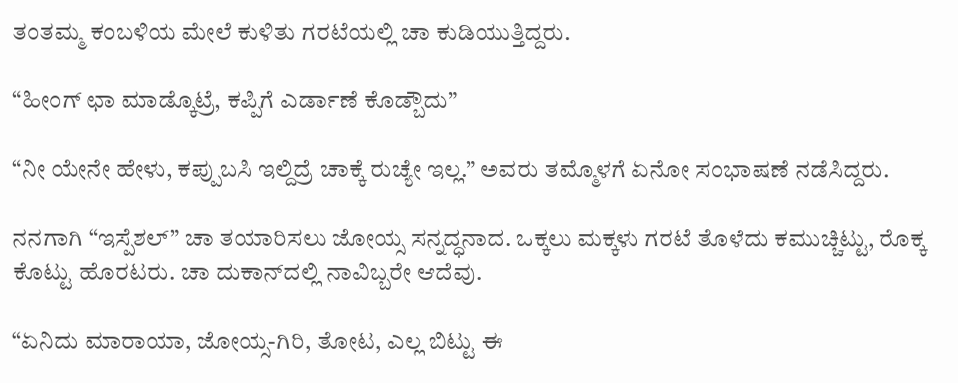ತಂತಮ್ಮ ಕಂಬಳಿಯ ಮೇಲೆ ಕುಳಿತು ಗರಟೆಯಲ್ಲಿ ಚಾ ಕುಡಿಯುತ್ತಿದ್ದರು.

“ಹೀಂಗ್ ಛಾ ಮಾಡ್ಕೊಟ್ರೆ, ಕಪ್ಪಿಗೆ ಎರ್ಡಾಣೆ ಕೊಡ್ಬೌದು”

“ನೀ ಯೇನೇ ಹೇಳು, ಕಪ್ಪುಬಸಿ ಇಲ್ದಿದ್ರೆ ಚಾಕ್ಕೆ ರುಚ್ಯೇ ಇಲ್ಲ.” ಅವರು ತಮ್ಮೊಳಗೆ ಏನೋ ಸಂಭಾಷಣೆ ನಡೆಸಿದ್ದರು.

ನನಗಾಗಿ “ಇಸ್ಪೆಶಲ್” ಚಾ ತಯಾರಿಸಲು ಜೋಯ್ಸ ಸನ್ನದ್ಧನಾದ. ಒಕ್ಕಲು ಮಕ್ಕಳು ಗರಟೆ ತೊಳೆದು ಕಮುಚ್ಚಿಟ್ಟು, ರೊಕ್ಕ ಕೊಟ್ಟು ಹೊರಟರು. ಚಾ ದುಕಾನ್‌ದಲ್ಲಿ ನಾವಿಬ್ಬರೇ ಆದೆವು.

“ಏನಿದು ಮಾರಾಯಾ, ಜೋಯ್ಸ-ಗಿರಿ, ತೋಟ, ಎಲ್ಲ ಬಿಟ್ಟು ಈ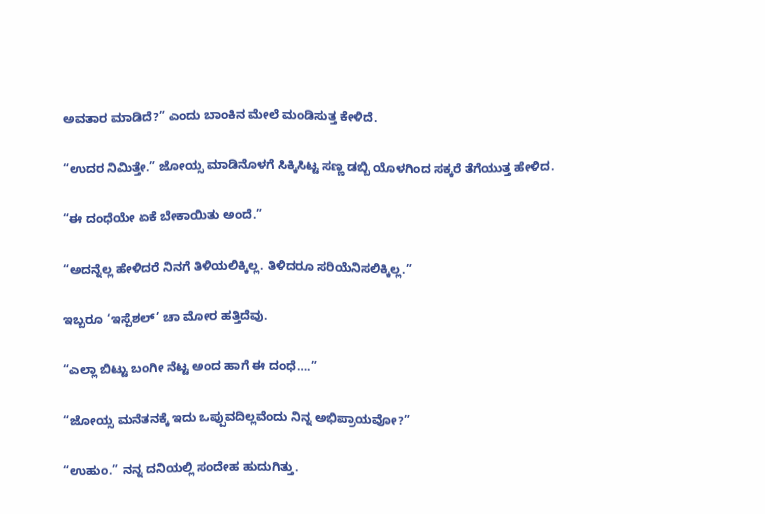ಅವತಾರ ಮಾಡಿದೆ?” ಎಂದು ಬಾಂಕಿನ ಮೇಲೆ ಮಂಡಿಸುತ್ತ ಕೇಳಿದೆ.

“ಉದರ ನಿಮಿತ್ತೇ.” ಜೋಯ್ಸ ಮಾಡಿನೊಳಗೆ ಸಿಕ್ಕಿಸಿಟ್ಟ ಸಣ್ಣ ಡಬ್ಬಿ ಯೊಳಗಿಂದ ಸಕ್ಕರೆ ತೆಗೆಯುತ್ತ ಹೇಳಿದ.

“ಈ ದಂಧೆಯೇ ಏಕೆ ಬೇಕಾಯಿತು ಅಂದೆ.”

“ಅದನ್ನೆಲ್ಲ ಹೇಳಿದರೆ ನಿನಗೆ ತಿಳಿಯಲಿಕ್ಕಿಲ್ಲ. ತಿಳಿದರೂ ಸರಿಯೆನಿಸಲಿಕ್ಕಿಲ್ಲ.”

ಇಬ್ಬರೂ ‘ಇಸ್ಪೆಶಲ್’ ಚಾ ಮೋರ ಹತ್ತಿದೆವು.

“ಎಲ್ಲಾ ಬಿಟ್ಟು ಬಂಗೀ ನೆಟ್ಟ ಅಂದ ಹಾಗೆ ಈ ದಂಧೆ….”

“ಜೋಯ್ಸ ಮನೆತನಕ್ಕೆ ಇದು ಒಪ್ಪುವದಿಲ್ಲವೆಂದು ನಿನ್ನ ಅಭಿಪ್ರಾಯವೋ?”

“ಉಹುಂ.” ನನ್ನ ದನಿಯಲ್ಲಿ ಸಂದೇಹ ಹುದುಗಿತ್ತು.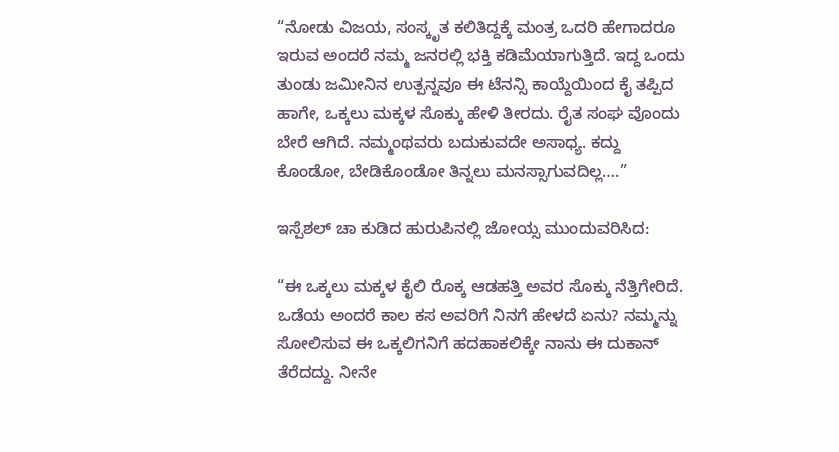“ನೋಡು ವಿಜಯ, ಸಂಸ್ಕೃತ ಕಲಿತಿದ್ದಕ್ಕೆ ಮಂತ್ರ ಒದರಿ ಹೇಗಾದರೂ ಇರುವ ಅಂದರೆ ನಮ್ಮ ಜನರಲ್ಲಿ ಭಕ್ತಿ ಕಡಿಮೆಯಾಗುತ್ತಿದೆ. ಇದ್ದ ಒಂದು ತುಂಡು ಜಮೀನಿನ ಉತ್ಪನ್ನವೂ ಈ ಟೆನನ್ಸಿ ಕಾಯ್ದೆಯಿಂದ ಕೈ ತಪ್ಪಿದ ಹಾಗೇ, ಒಕ್ಕಲು ಮಕ್ಕಳ ಸೊಕ್ಕು ಹೇಳಿ ತೀರದು. ರೈತ ಸಂಘ ವೊಂದು ಬೇರೆ ಆಗಿದೆ. ನಮ್ಮಂಥವರು ಬದುಕುವದೇ ಅಸಾಧ್ಯ. ಕದ್ದು
ಕೊಂಡೋ, ಬೇಡಿಕೊಂಡೋ ತಿನ್ನಲು ಮನಸ್ಸಾಗುವದಿಲ್ಲ….”

ಇಸ್ಪೆಶಲ್ ಚಾ ಕುಡಿದ ಹುರುಪಿನಲ್ಲಿ ಜೋಯ್ಸ ಮುಂದುವರಿಸಿದ:

“ಈ ಒಕ್ಕಲು ಮಕ್ಕಳ ಕೈಲಿ ರೊಕ್ಕ ಆಡಹತ್ತಿ ಅವರ ಸೊಕ್ಕು ನೆತ್ತಿಗೇರಿದೆ. ಒಡೆಯ ಅಂದರೆ ಕಾಲ ಕಸ ಅವರಿಗೆ ನಿನಗೆ ಹೇಳದೆ ಏನು? ನಮ್ಮನ್ನು ಸೋಲಿಸುವ ಈ ಒಕ್ಕಲಿಗನಿಗೆ ಹದಹಾಕಲಿಕ್ಕೇ ನಾನು ಈ ದುಕಾನ್ ತೆರೆದದ್ದು. ನೀನೇ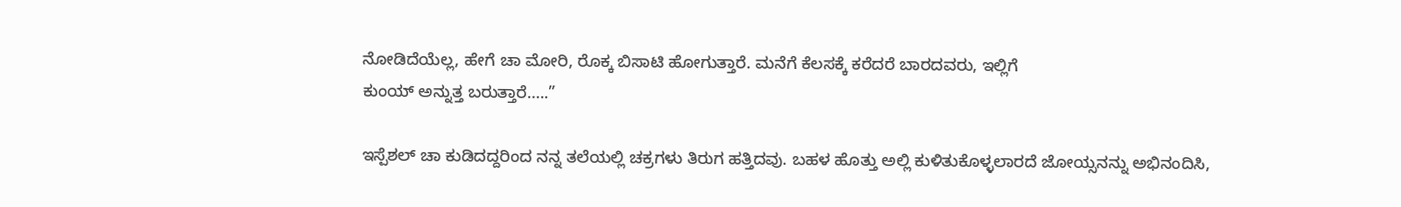ನೋಡಿದೆಯೆಲ್ಲ, ಹೇಗೆ ಚಾ ಮೋರಿ, ರೊಕ್ಕ ಬಿಸಾಟಿ ಹೋಗುತ್ತಾರೆ. ಮನೆಗೆ ಕೆಲಸಕ್ಕೆ ಕರೆದರೆ ಬಾರದವರು, ಇಲ್ಲಿಗೆ
ಕುಂಯ್ ಅನ್ನುತ್ತ ಬರುತ್ತಾರೆ…..”

ಇಸ್ಪೆಶಲ್ ಚಾ ಕುಡಿದದ್ದರಿಂದ ನನ್ನ ತಲೆಯಲ್ಲಿ ಚಕ್ರಗಳು ತಿರುಗ ಹತ್ತಿದವು. ಬಹಳ ಹೊತ್ತು ಅಲ್ಲಿ ಕುಳಿತುಕೊಳ್ಳಲಾರದೆ ಜೋಯ್ಸನನ್ನು ಅಭಿನಂದಿಸಿ,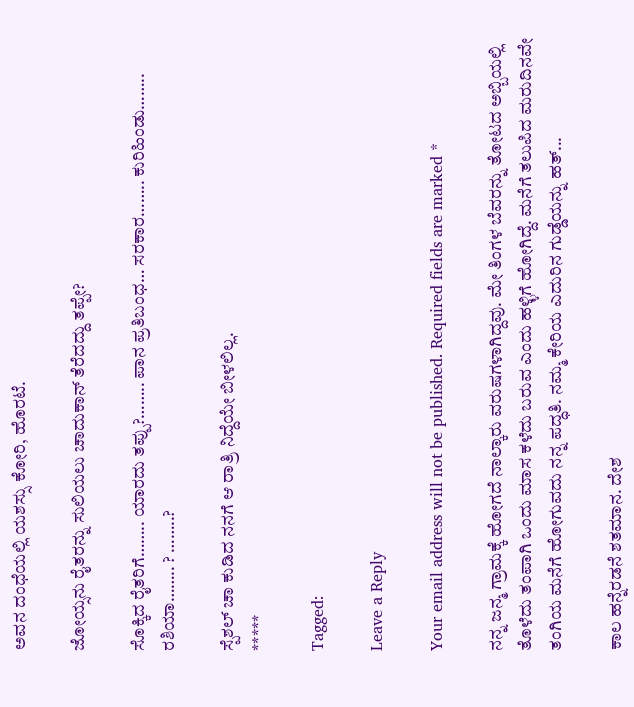ಅವನ ದಂಧೆಯಲ್ಲಿ ಯಶಸ್ಸು ಕೋರಿ, ಹೊರಟೆ.

ಜೋಯ್ಸನು ರೈತರನ್ನು ಸುಲಿಯಲು ಚಾದುಕಾನ್ ತೆರೆದದ್ದು ತಪ್ಪೇ?

ಸೊಕ್ಕಿದ ರೈತರಿಗೆ…….. ಯಾರದು ತಪ್ಪು?…….. ಪಾನ ಪ್ರತಿಬಂಧ… ಸರಕಾರ…….. ಕುರಿಹಿಂಡು…….. ರಶಿಯಾ…….. ? ……..?

ಸ್ಪೆಶಲ್ ಚಾ ಕುಡಿದ ನನಗೆ ಆ ರಾತ್ರಿ ನಿದ್ದೆಯೇ ಬೀಳಲಿಲ್ಲ.
*****

Tagged:

Leave a Reply

Your email address will not be published. Required fields are marked *

ನನ್ನ ಜನ್ಮ ಗ್ರಾಮಕ್ಕೆ ಹೋಗದೆ ನಾಲ್ಕಾರು ವರುಷಗಳಾಗಿದ್ದವು. ಮೇ ತಿಂಗಳ ಬೆವರನ್ನು ತೋಟದ ಅಬ್ಬಿಯಲ್ಲಿ ತೊಳೆದು ತಂಪಾಗಿ ಒಂದು ಮಾಸ ಕಳೆದು ಬರುವ ಎಂದು ಹಳ್ಳಿಗೆ ಹೋಗಿದ್ದೆ. ಮನೆಗೆ ತಲುಪಿದ ಮರುದಿನವೇ ತಂಗಿಯ ಮನೆಗೆ ಹೋಗುವದು ನನ್ನ ಪದ್ಧತಿ. ನಮ್ಮ ಕೇರಿಯ ಎದುರಿನ ಗುಡ್ಡೆಯನ್ನು ಹತ್...

ಕಾಲ ಹನ್ನೆರಡನೆ ಶತಮಾನ. ದೇಶ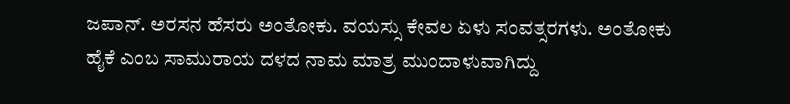ಜಪಾನ್. ಅರಸನ ಹೆಸರು ಅಂತೋಕು. ವಯಸ್ಸು ಕೇವಲ ಏಳು ಸಂವತ್ಸರಗಳು. ಅಂತೋಕು ಹೈಕೆ ಎಂಬ ಸಾಮುರಾಯ ದಳದ ನಾಮ ಮಾತ್ರ ಮುಂದಾಳುವಾಗಿದ್ದು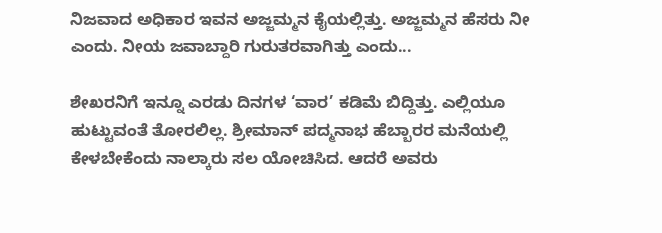ನಿಜವಾದ ಅಧಿಕಾರ ಇವನ ಅಜ್ಜಮ್ಮನ ಕೈಯಲ್ಲಿತ್ತು. ಅಜ್ಜಮ್ಮನ ಹೆಸರು ನೀ ಎಂದು. ನೀಯ ಜವಾಬ್ದಾರಿ ಗುರುತರವಾಗಿತ್ತು ಎಂದು...

ಶೇಖರನಿಗೆ ಇನ್ನೂ ಎರಡು ದಿನಗಳ ‘ವಾರ’ ಕಡಿಮೆ ಬಿದ್ದಿತ್ತು. ಎಲ್ಲಿಯೂ ಹುಟ್ಟುವಂತೆ ತೋರಲಿಲ್ಲ. ಶ್ರೀಮಾನ್ ಪದ್ಮನಾಭ ಹೆಬ್ಬಾರರ ಮನೆಯಲ್ಲಿ ಕೇಳಬೇಕೆಂದು ನಾಲ್ಕಾರು ಸಲ ಯೋಚಿಸಿದ. ಆದರೆ ಅವರು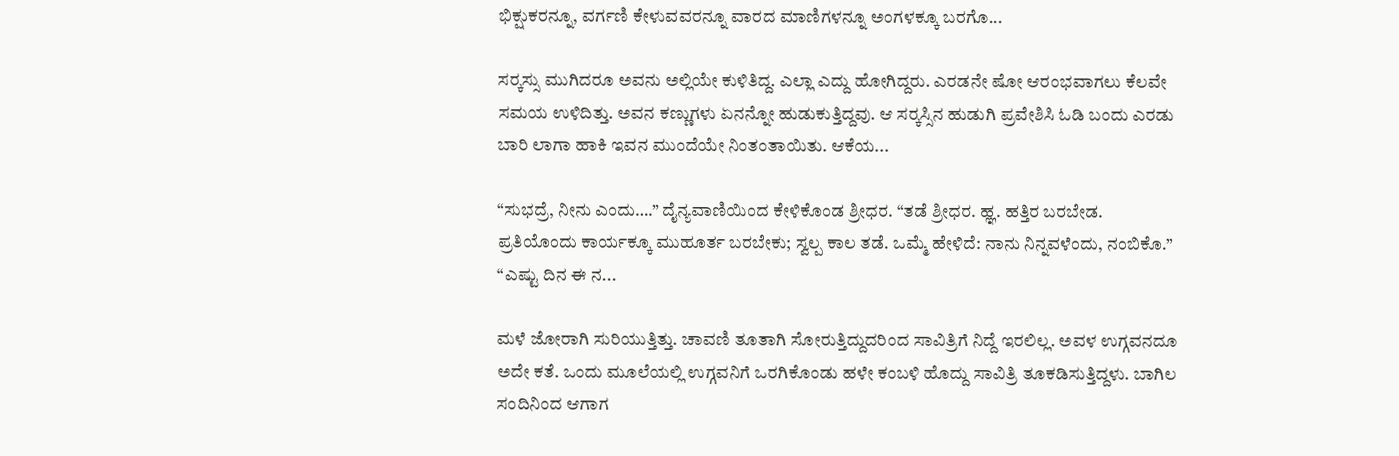ಭಿಕ್ಷುಕರನ್ನೂ, ವರ್ಗಣಿ ಕೇಳುವವರನ್ನೂ ವಾರದ ಮಾಣಿಗಳನ್ನೂ ಅಂಗಳಕ್ಕೂ ಬರಗೊ...

ಸರ್‍ಕಸ್ಸು ಮುಗಿದರೂ ಅವನು ಅಲ್ಲಿಯೇ ಕುಳಿತಿದ್ದ. ಎಲ್ಲಾ ಎದ್ದು ಹೋಗಿದ್ದರು. ಎರಡನೇ ಷೋ ಆರಂಭವಾಗಲು ಕೆಲವೇ ಸಮಯ ಉಳಿದಿತ್ತು. ಅವನ ಕಣ್ಣುಗಳು ಏನನ್ನೋ ಹುಡುಕುತ್ತಿದ್ದವು. ಆ ಸರ್‍ಕಸ್ಸಿನ ಹುಡುಗಿ ಪ್ರವೇಶಿಸಿ ಓಡಿ ಬಂದು ಎರಡು ಬಾರಿ ಲಾಗಾ ಹಾಕಿ ಇವನ ಮುಂದೆಯೇ ನಿಂತಂತಾಯಿತು. ಆಕೆಯ...

“ಸುಭದ್ರೆ, ನೀನು ಎಂದು….” ದೈನ್ಯವಾಣಿಯಿಂದ ಕೇಳಿಕೊಂಡ ಶ್ರೀಧರ. “ತಡೆ ಶ್ರೀಧರ. ಹ್ಞ. ಹತ್ತಿರ ಬರಬೇಡ. ಪ್ರತಿಯೊಂದು ಕಾರ್ಯಕ್ಕೂ ಮುಹೂರ್ತ ಬರಬೇಕು; ಸ್ವಲ್ಪ ಕಾಲ ತಡೆ. ಒಮ್ಮೆ ಹೇಳಿದೆ: ನಾನು ನಿನ್ನವಳೆಂದು, ನಂಬಿಕೊ.” “ಎಷ್ಟು ದಿನ ಈ ನ...

ಮಳೆ ಜೋರಾಗಿ ಸುರಿಯುತ್ತಿತ್ತು. ಚಾವಣಿ ತೂತಾಗಿ ಸೋರುತ್ತಿದ್ದುದರಿಂದ ಸಾವಿತ್ರಿಗೆ ನಿದ್ದೆ ಇರಲಿಲ್ಲ. ಅವಳ ಉಗ್ಗವನದೂ ಅದೇ ಕತೆ. ಒಂದು ಮೂಲೆಯಲ್ಲಿ ಉಗ್ಗವನಿಗೆ ಒರಗಿಕೊಂಡು ಹಳೇ ಕಂಬಳಿ ಹೊದ್ದು ಸಾವಿತ್ರಿ ತೂಕಡಿಸುತ್ತಿದ್ದಳು. ಬಾಗಿಲ ಸಂದಿನಿಂದ ಆಗಾಗ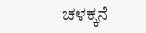ಚಳಕ್ಕನೆ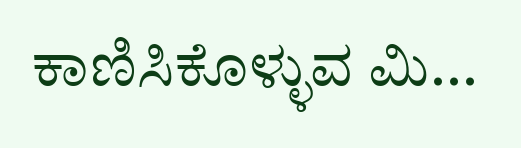ಕಾಣಿಸಿಕೊಳ್ಳುವ ಮಿ...